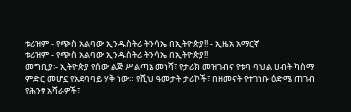ቱሪዝም - የጭስ አልባው ኢንዱስትሪ ትንሳኤ በኢትዮጵያ!! - ኢዜአ አማርኛ
ቱሪዝም - የጭስ አልባው ኢንዱስትሪ ትንሳኤ በኢትዮጵያ!!
መግቢያ፡- ኢትዮጵያ የሰው ልጅ ሥልጣኔ መነሻ፣ የታሪክ መዝገብና የቱባ ባህል ሀብት ካስማ ምድር መሆኗ የአደባባይ ሃቅ ነው። የሺህ ዓመታት ታሪኮች፣ በዘመናት የተገነቡ ዕድሜ ጠገብ የሕንፃ አሻራዎች፣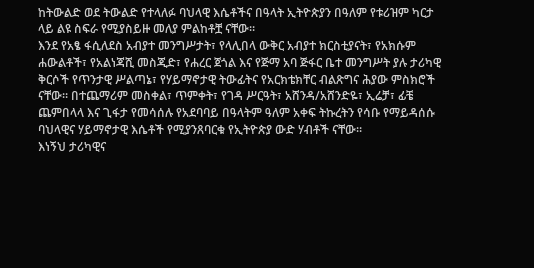ከትውልድ ወደ ትውልድ የተላለፉ ባህላዊ እሴቶችና በዓላት ኢትዮጵያን በዓለም የቱሪዝም ካርታ ላይ ልዩ ስፍራ የሚያስይዙ መለያ ምልከቶቿ ናቸው።
እንደ የአፄ ፋሲለደስ አብያተ መንግሥታት፣ የላሊበላ ውቅር አብያተ ክርስቲያናት፣ የአክሱም ሐውልቶች፣ የአልነጃሺ መስጂድ፣ የሐረር ጀጎል እና የጅማ አባ ጅፋር ቤተ መንግሥት ያሉ ታሪካዊ ቅርሶች የጥንታዊ ሥልጣኔ፣ የሃይማኖታዊ ትውፊትና የአርክቴክቸር ብልጽግና ሕያው ምስክሮች ናቸው። በተጨማሪም መስቀል፣ ጥምቀት፣ የገዳ ሥርዓት፣ አሸንዳ/አሸንድዬ፣ ኢሬቻ፣ ፊቼ ጨምበላላ እና ጊፋታ የመሳሰሉ የአደባባይ በዓላትም ዓለም አቀፍ ትኩረትን የሳቡ የማይዳሰሱ ባህላዊና ሃይማኖታዊ እሴቶች የሚያንጸባርቁ የኢትዮጵያ ውድ ሃብቶች ናቸው።
እነኝህ ታሪካዊና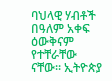ባህላዊ ሃብቶች በዓለም አቀፍ ዕውቅናም የተቸራቸው ናቸው። ኢትዮጵያ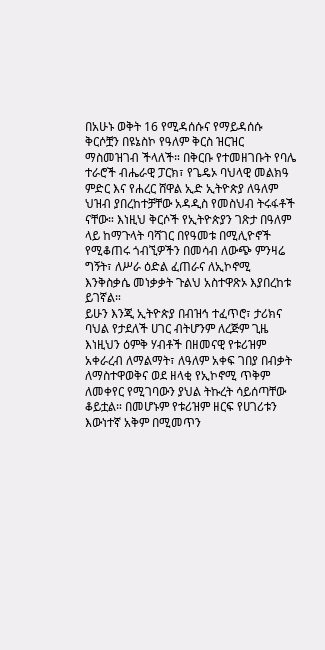በአሁኑ ወቅት 16 የሚዳሰሱና የማይዳሰሱ ቅርሶቿን በዩኔስኮ የዓለም ቅርስ ዝርዝር ማስመዝገብ ችላለች። በቅርቡ የተመዘገቡት የባሌ ተራሮች ብሔራዊ ፓርክ፣ የጌዴኦ ባህላዊ መልክዓ ምድር እና የሐረር ሸዋል ኢድ ኢትዮጵያ ለዓለም ህዝብ ያበረከተቻቸው አዳዲስ የመስህብ ትሩፋቶች ናቸው። እነዚህ ቅርሶች የኢትዮጵያን ገጽታ በዓለም ላይ ከማጉላት ባሻገር በየዓመቱ በሚሊዮኖች የሚቆጠሩ ጎብኚዎችን በመሳብ ለውጭ ምንዛሬ ግኝት፣ ለሥራ ዕድል ፈጠራና ለኢኮኖሚ እንቅስቃሴ መነቃቃት ጉልህ አስተዋጽኦ እያበረከቱ ይገኛል።
ይሁን እንጂ ኢትዮጵያ በብዝኅ ተፈጥሮ፣ ታሪክና ባህል የታደለች ሀገር ብትሆንም ለረጅም ጊዜ እነዚህን ዕምቅ ሃብቶች በዘመናዊ የቱሪዝም አቀራረብ ለማልማት፣ ለዓለም አቀፍ ገበያ በብቃት ለማስተዋወቅና ወደ ዘላቂ የኢኮኖሚ ጥቅም ለመቀየር የሚገባውን ያህል ትኩረት ሳይሰጣቸው ቆይቷል። በመሆኑም የቱሪዝም ዘርፍ የሀገሪቱን እውነተኛ አቅም በሚመጥን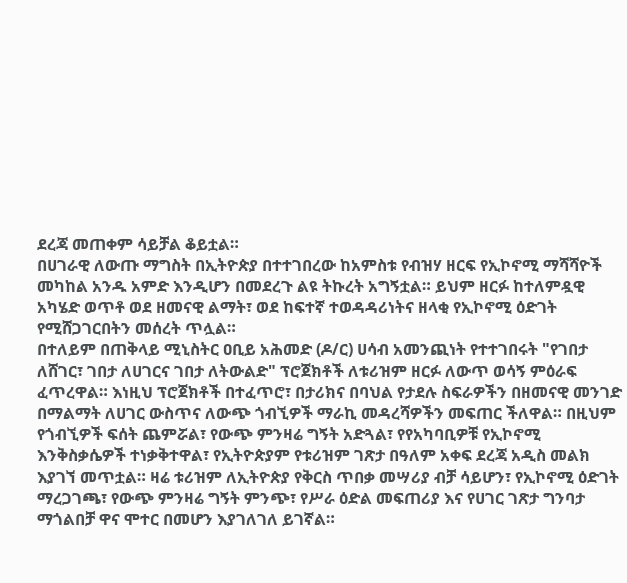ደረጃ መጠቀም ሳይቻል ቆይቷል።
በሀገራዊ ለውጡ ማግስት በኢትዮጵያ በተተገበረው ከአምስቱ የብዝሃ ዘርፍ የኢኮኖሚ ማሻሻዮች መካከል አንዱ አምድ እንዲሆን በመደረጉ ልዩ ትኩረት አግኝቷል። ይህም ዘርፉ ከተለምዷዊ አካሄድ ወጥቶ ወደ ዘመናዊ ልማት፣ ወደ ከፍተኛ ተወዳዳሪነትና ዘላቂ የኢኮኖሚ ዕድገት የሚሸጋገርበትን መሰረት ጥሏል።
በተለይም በጠቅላይ ሚኒስትር ዐቢይ አሕመድ (ዶ/ር) ሀሳብ አመንጪነት የተተገበሩት "የገበታ ለሸገር፣ ገበታ ለሀገርና ገበታ ለትውልድ" ፕሮጀክቶች ለቱሪዝም ዘርፉ ለውጥ ወሳኝ ምዕራፍ ፈጥረዋል። እነዚህ ፕሮጀክቶች በተፈጥሮ፣ በታሪክና በባህል የታደሉ ስፍራዎችን በዘመናዊ መንገድ በማልማት ለሀገር ውስጥና ለውጭ ጎብኚዎች ማራኪ መዳረሻዎችን መፍጠር ችለዋል። በዚህም የጎብኚዎች ፍሰት ጨምሯል፣ የውጭ ምንዛሬ ግኝት አድጓል፣ የየአካባቢዎቹ የኢኮኖሚ እንቅስቃሴዎች ተነቃቅተዋል፣ የኢትዮጵያም የቱሪዝም ገጽታ በዓለም አቀፍ ደረጃ አዲስ መልክ እያገኘ መጥቷል። ዛሬ ቱሪዝም ለኢትዮጵያ የቅርስ ጥበቃ መሣሪያ ብቻ ሳይሆን፣ የኢኮኖሚ ዕድገት ማረጋገጫ፣ የውጭ ምንዛሬ ግኝት ምንጭ፣ የሥራ ዕድል መፍጠሪያ እና የሀገር ገጽታ ግንባታ ማጎልበቻ ዋና ሞተር በመሆን እያገለገለ ይገኛል።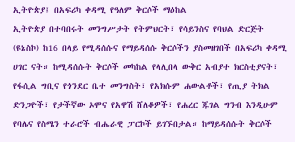ኢትዮጵያ፤ በአፍሪካ ቀዳሚ የዓለም ቅርሶች ማዕከል
ኢትዮጵያ በተባበሩት መንግሥታት የትምህርት፣ የሳይንስና የባህል ድርጅት (ዩኔስኮ) ከ16 በላይ የሚዳሰሱና የማይዳሰሱ ቅርሶችን ያስመዘገበች በአፍሪካ ቀዳሚ ሀገር ናት። ከሚዳሰሱት ቅርሶች መካከል የላሊበላ ውቅር አብያተ ክርስቲያናት፣ የፋሲል ግቢና የጎንደር ቤተ መንግስት፣ የአክሱም ሐውልቶች፣ የጢያ ትክል ድንጋዮች፣ የታችኛው ኦሞና የአዋሽ ሸለቆዎች፣ የሐረር ጁገል ግንብ እንዲሁም የባሌና የስሜን ተራሮች ብሔራዊ ፓርኮች ይገኙበታል። ከማይዳሰሱት ቅርሶች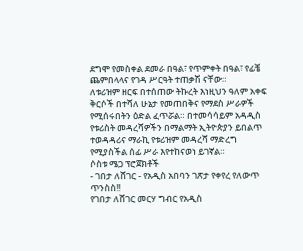ደግሞ የመስቀል ደመራ በዓል፣ የጥምቀት በዓል፣ የፊቼ ጨምበላላና የገዳ ሥርዓት ተጠቃሽ ናቸው።
ለቱሪዝም ዘርፍ በተሰጠው ትኩረት እነዚህን ዓለም አቀፍ ቅርሶች በተሻለ ሁኔታ የመጠበቅና የማደስ ሥራዎች የሚሰሩበትን ዕድል ፈጥሯል። በተመሳሳይም አዳዲስ የቱሪስት መዳረሻዎችን በማልማት ኢትዮጵያን ይበልጥ ተወዳዳሪና ማራኪ የቱሪዝም መዳረሻ ማድረግ የሚያስችል ሰፊ ሥራ እየተከናወነ ይገኛል።
ሶስቱ ሜጋ ፕሮጀክቶች
- ገበታ ለሸገር - የአዲስ አበባን ገጽታ የቀየረ የለውጥ ጥንስስ!!
የገበታ ለሸገር መርሃ ግብር የአዲስ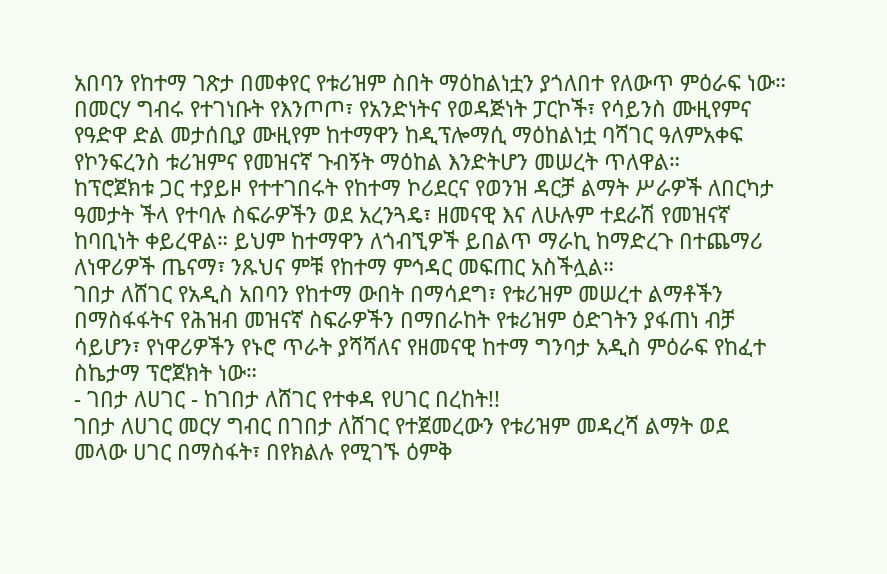አበባን የከተማ ገጽታ በመቀየር የቱሪዝም ስበት ማዕከልነቷን ያጎለበተ የለውጥ ምዕራፍ ነው። በመርሃ ግብሩ የተገነቡት የእንጦጦ፣ የአንድነትና የወዳጅነት ፓርኮች፣ የሳይንስ ሙዚየምና የዓድዋ ድል መታሰቢያ ሙዚየም ከተማዋን ከዲፕሎማሲ ማዕከልነቷ ባሻገር ዓለምአቀፍ የኮንፍረንስ ቱሪዝምና የመዝናኛ ጉብኝት ማዕከል እንድትሆን መሠረት ጥለዋል።
ከፕሮጀክቱ ጋር ተያይዞ የተተገበሩት የከተማ ኮሪደርና የወንዝ ዳርቻ ልማት ሥራዎች ለበርካታ ዓመታት ችላ የተባሉ ስፍራዎችን ወደ አረንጓዴ፣ ዘመናዊ እና ለሁሉም ተደራሽ የመዝናኛ ከባቢነት ቀይረዋል። ይህም ከተማዋን ለጎብኚዎች ይበልጥ ማራኪ ከማድረጉ በተጨማሪ ለነዋሪዎች ጤናማ፣ ንጹህና ምቹ የከተማ ምኅዳር መፍጠር አስችሏል።
ገበታ ለሸገር የአዲስ አበባን የከተማ ውበት በማሳደግ፣ የቱሪዝም መሠረተ ልማቶችን በማስፋፋትና የሕዝብ መዝናኛ ስፍራዎችን በማበራከት የቱሪዝም ዕድገትን ያፋጠነ ብቻ ሳይሆን፣ የነዋሪዎችን የኑሮ ጥራት ያሻሻለና የዘመናዊ ከተማ ግንባታ አዲስ ምዕራፍ የከፈተ ስኬታማ ፕሮጀክት ነው።
- ገበታ ለሀገር - ከገበታ ለሸገር የተቀዳ የሀገር በረከት!!
ገበታ ለሀገር መርሃ ግብር በገበታ ለሸገር የተጀመረውን የቱሪዝም መዳረሻ ልማት ወደ መላው ሀገር በማስፋት፣ በየክልሉ የሚገኙ ዕምቅ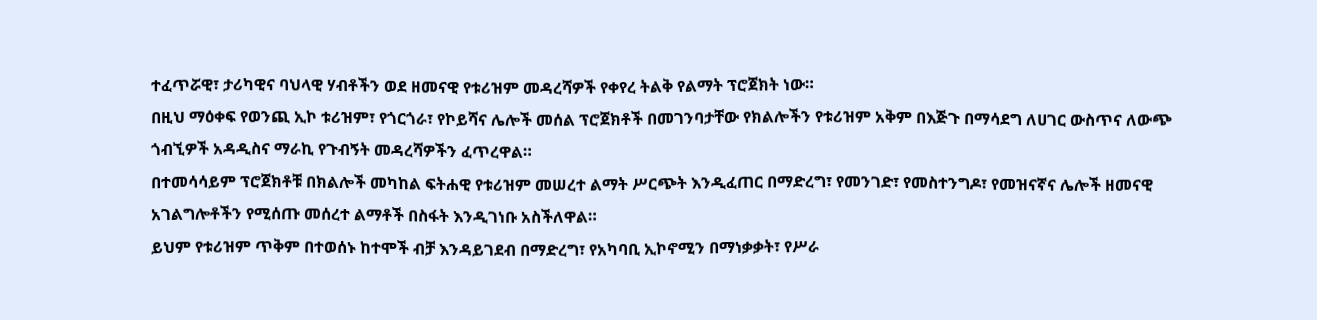ተፈጥሯዊ፣ ታሪካዊና ባህላዊ ሃብቶችን ወደ ዘመናዊ የቱሪዝም መዳረሻዎች የቀየረ ትልቅ የልማት ፕሮጀክት ነው።
በዚህ ማዕቀፍ የወንጪ ኢኮ ቱሪዝም፣ የጎርጎራ፣ የኮይሻና ሌሎች መሰል ፕሮጀክቶች በመገንባታቸው የክልሎችን የቱሪዝም አቅም በእጅጉ በማሳደግ ለሀገር ውስጥና ለውጭ ጎብኚዎች አዳዲስና ማራኪ የጉብኝት መዳረሻዎችን ፈጥረዋል።
በተመሳሳይም ፕሮጀክቶቹ በክልሎች መካከል ፍትሐዊ የቱሪዝም መሠረተ ልማት ሥርጭት እንዲፈጠር በማድረግ፣ የመንገድ፣ የመስተንግዶ፣ የመዝናኛና ሌሎች ዘመናዊ አገልግሎቶችን የሚሰጡ መሰረተ ልማቶች በስፋት እንዲገነቡ አስችለዋል።
ይህም የቱሪዝም ጥቅም በተወሰኑ ከተሞች ብቻ እንዳይገደብ በማድረግ፣ የአካባቢ ኢኮኖሚን በማነቃቃት፣ የሥራ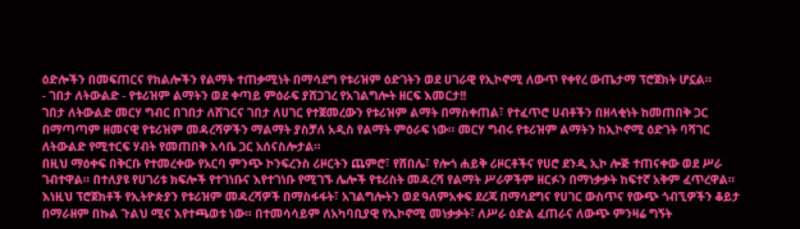ዕድሎችን በመፍጠርና የክልሎችን የልማት ተጠቃሚነት በማሳደግ የቱሪዝም ዕድገትን ወደ ሀገራዊ የኢኮኖሚ ለውጥ የቀየረ ውጤታማ ፕሮጀክት ሆኗል።
- ገበታ ለትውልድ - የቱሪዝም ልማትን ወደ ቀጣይ ምዕራፍ ያሸጋገረ የአገልግሎት ዘርፍ እመርታ!!
ገበታ ለትውልድ መርሃ ግብር በገበታ ለሸገርና ገበታ ለሀገር የተጀመረውን የቱሪዝም ልማት በማስቀጠል፣ የተፈጥሮ ሀብቶችን በዘላቂነት ከመጠበቅ ጋር በማጣጣም ዘመናዊ የቱሪዝም መዳረሻዎችን ማልማት ያስቻለ አዲስ የልማት ምዕራፍ ነው። መርሃ ግብሩ የቱሪዝም ልማትን ከኢኮኖሚ ዕድገት ባሻገር ለትውልድ የሚተርፍ ሃብት የመጠበቅ እሳቤ ጋር አሰናስሎታል።
በዚህ ማዕቀፍ በቅርቡ የተመረቀው የአርባ ምንጭ ኮንፍረንስ ሪዞርትን ጨምሮ፣ የሸበሌ፣ የሎጎ ሐይቅ ሪዞርቶችና የሀሮ ደንዲ ኢኮ ሎጅ ተጠናቀው ወደ ሥራ ገብተዋል። በተለያዩ የሀገሪቱ ክፍሎች የተገነቡና እየተገነቡ የሚገኙ ሌሎች የቱሪስት መዳረሻ የልማት ሥራዎችም ዘርፉን በማነቃቃት ከፍተኛ አቅም ፈጥረዋል።
እነዚህ ፕሮጀክቶች የኢትዮጵያን የቱሪዝም መዳረሻዎች በማስፋፋት፣ አገልግሎትን ወደ ዓለምአቀፍ ደረጃ በማሳደግና የሀገር ውስጥና የውጭ ጎብኚዎችን ቆይታ በማራዘም በኩል ጉልህ ሚና እየተጫወቱ ነው። በተመሳሳይም ለአካባቢያዊ የኢኮኖሚ መነቃቃት፣ ለሥራ ዕድል ፈጠራና ለውጭ ምንዛሬ ግኝት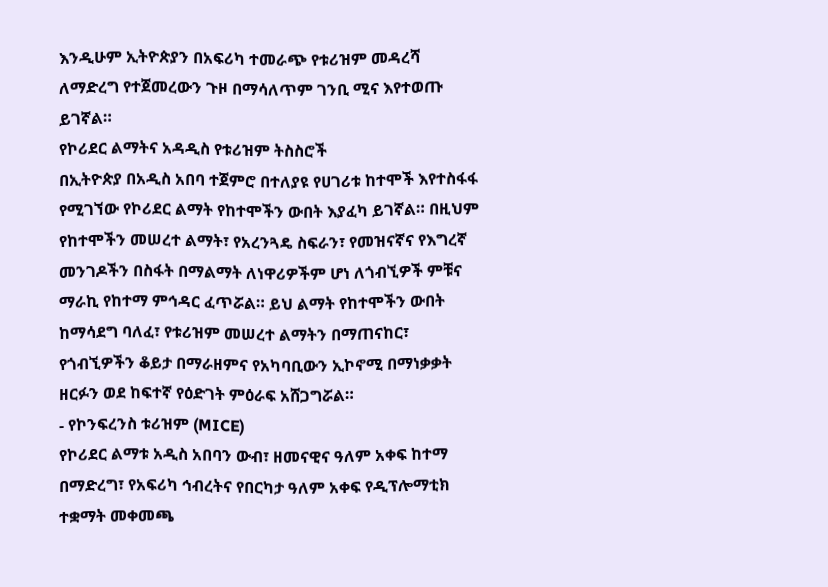እንዲሁም ኢትዮጵያን በአፍሪካ ተመራጭ የቱሪዝም መዳረሻ ለማድረግ የተጀመረውን ጉዞ በማሳለጥም ገንቢ ሚና እየተወጡ ይገኛል።
የኮሪደር ልማትና አዳዲስ የቱሪዝም ትስስሮች
በኢትዮጵያ በአዲስ አበባ ተጀምሮ በተለያዩ የሀገሪቱ ከተሞች እየተስፋፋ የሚገኘው የኮሪደር ልማት የከተሞችን ውበት እያፈካ ይገኛል። በዚህም የከተሞችን መሠረተ ልማት፣ የአረንጓዴ ስፍራን፣ የመዝናኛና የእግረኛ መንገዶችን በስፋት በማልማት ለነዋሪዎችም ሆነ ለጎብኚዎች ምቹና ማራኪ የከተማ ምኅዳር ፈጥሯል። ይህ ልማት የከተሞችን ውበት ከማሳደግ ባለፈ፣ የቱሪዝም መሠረተ ልማትን በማጠናከር፣ የጎብኚዎችን ቆይታ በማራዘምና የአካባቢውን ኢኮኖሚ በማነቃቃት ዘርፉን ወደ ከፍተኛ የዕድገት ምዕራፍ አሸጋግሯል።
- የኮንፍረንስ ቱሪዝም (MICE)
የኮሪደር ልማቱ አዲስ አበባን ውብ፣ ዘመናዊና ዓለም አቀፍ ከተማ በማድረግ፣ የአፍሪካ ኅብረትና የበርካታ ዓለም አቀፍ የዲፕሎማቲክ ተቋማት መቀመጫ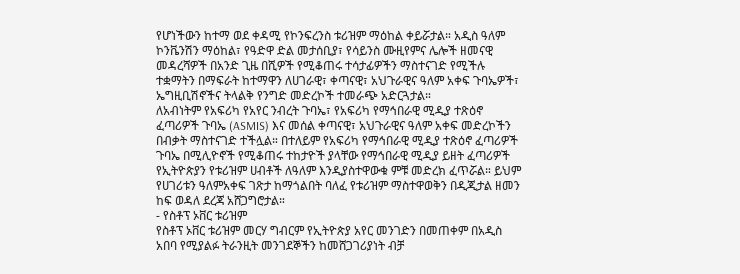የሆነችውን ከተማ ወደ ቀዳሚ የኮንፍረንስ ቱሪዝም ማዕከል ቀይሯታል። አዲስ ዓለም ኮንቬንሽን ማዕከል፣ የዓድዋ ድል መታሰቢያ፣ የሳይንስ ሙዚየምና ሌሎች ዘመናዊ መዳረሻዎች በአንድ ጊዜ በሺዎች የሚቆጠሩ ተሳታፊዎችን ማስተናገድ የሚችሉ ተቋማትን በማፍራት ከተማዋን ለሀገራዊ፣ ቀጣናዊ፣ አህጉራዊና ዓለም አቀፍ ጉባኤዎች፣ ኤግዚቢሽኖችና ትላልቅ የንግድ መድረኮች ተመራጭ አድርጓታል።
ለአብነትም የአፍሪካ የአየር ንብረት ጉባኤ፣ የአፍሪካ የማኅበራዊ ሚዲያ ተጽዕኖ ፈጣሪዎች ጉባኤ (ASMIS) እና መሰል ቀጣናዊ፣ አህጉራዊና ዓለም አቀፍ መድረኮችን በብቃት ማስተናገድ ተችሏል። በተለይም የአፍሪካ የማኅበራዊ ሚዲያ ተጽዕኖ ፈጣሪዎች ጉባኤ በሚሊዮኖች የሚቆጠሩ ተከታዮች ያላቸው የማኅበራዊ ሚዲያ ይዘት ፈጣሪዎች የኢትዮጵያን የቱሪዝም ሀብቶች ለዓለም እንዲያስተዋውቁ ምቹ መድረክ ፈጥሯል። ይህም የሀገሪቱን ዓለምአቀፍ ገጽታ ከማጎልበት ባለፈ የቱሪዝም ማስተዋወቅን በዲጂታል ዘመን ከፍ ወዳለ ደረጃ አሸጋግሮታል።
- የስቶፕ ኦቨር ቱሪዝም
የስቶፕ ኦቨር ቱሪዝም መርሃ ግብርም የኢትዮጵያ አየር መንገድን በመጠቀም በአዲስ አበባ የሚያልፉ ትራንዚት መንገደኞችን ከመሸጋገሪያነት ብቻ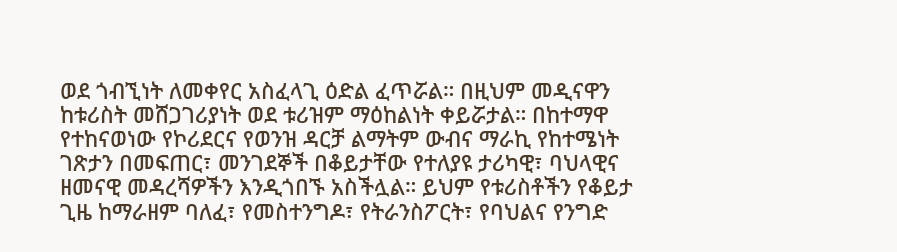ወደ ጎብኚነት ለመቀየር አስፈላጊ ዕድል ፈጥሯል። በዚህም መዲናዋን ከቱሪስት መሸጋገሪያነት ወደ ቱሪዝም ማዕከልነት ቀይሯታል። በከተማዋ የተከናወነው የኮሪደርና የወንዝ ዳርቻ ልማትም ውብና ማራኪ የከተሜነት ገጽታን በመፍጠር፣ መንገደኞች በቆይታቸው የተለያዩ ታሪካዊ፣ ባህላዊና ዘመናዊ መዳረሻዎችን እንዲጎበኙ አስችሏል። ይህም የቱሪስቶችን የቆይታ ጊዜ ከማራዘም ባለፈ፣ የመስተንግዶ፣ የትራንስፖርት፣ የባህልና የንግድ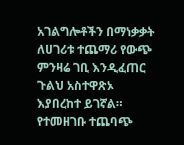አገልግሎቶችን በማነቃቃት ለሀገሪቱ ተጨማሪ የውጭ ምንዛሬ ገቢ እንዲፈጠር ጉልህ አስተዋጽኦ እያበረከተ ይገኛል።
የተመዘገቡ ተጨባጭ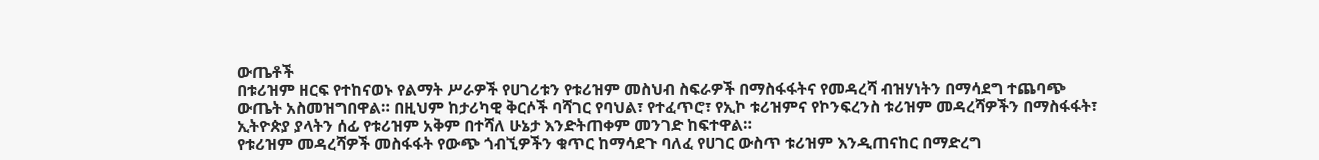ውጤቶች
በቱሪዝም ዘርፍ የተከናወኑ የልማት ሥራዎች የሀገሪቱን የቱሪዝም መስህብ ስፍራዎች በማስፋፋትና የመዳረሻ ብዝሃነትን በማሳደግ ተጨባጭ ውጤት አስመዝግበዋል። በዚህም ከታሪካዊ ቅርሶች ባሻገር የባህል፣ የተፈጥሮ፣ የኢኮ ቱሪዝምና የኮንፍረንስ ቱሪዝም መዳረሻዎችን በማስፋፋት፣ ኢትዮጵያ ያላትን ሰፊ የቱሪዝም አቅም በተሻለ ሁኔታ እንድትጠቀም መንገድ ከፍተዋል።
የቱሪዝም መዳረሻዎች መስፋፋት የውጭ ጎብኚዎችን ቁጥር ከማሳደጉ ባለፈ የሀገር ውስጥ ቱሪዝም እንዲጠናከር በማድረግ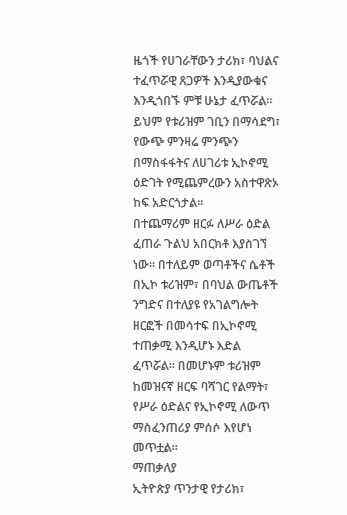ዜጎች የሀገራቸውን ታሪክ፣ ባህልና ተፈጥሯዊ ጸጋዎች እንዲያውቁና እንዲጎበኙ ምቹ ሁኔታ ፈጥሯል። ይህም የቱሪዝም ገቢን በማሳደግ፣ የውጭ ምንዛሬ ምንጭን በማስፋፋትና ለሀገሪቱ ኢኮኖሚ ዕድገት የሚጨምረውን አስተዋጽኦ ከፍ አድርጎታል።
በተጨማሪም ዘርፉ ለሥራ ዕድል ፈጠራ ጉልህ አበርክቶ እያስገኘ ነው። በተለይም ወጣቶችና ሴቶች በኢኮ ቱሪዝም፣ በባህል ውጤቶች ንግድና በተለያዩ የአገልግሎት ዘርፎች በመሳተፍ በኢኮኖሚ ተጠቃሚ እንዲሆኑ እድል ፈጥሯል። በመሆኑም ቱሪዝም ከመዝናኛ ዘርፍ ባሻገር የልማት፣ የሥራ ዕድልና የኢኮኖሚ ለውጥ ማስፈንጠሪያ ምሰሶ እየሆነ መጥቷል።
ማጠቃለያ
ኢትዮጵያ ጥንታዊ የታሪክ፣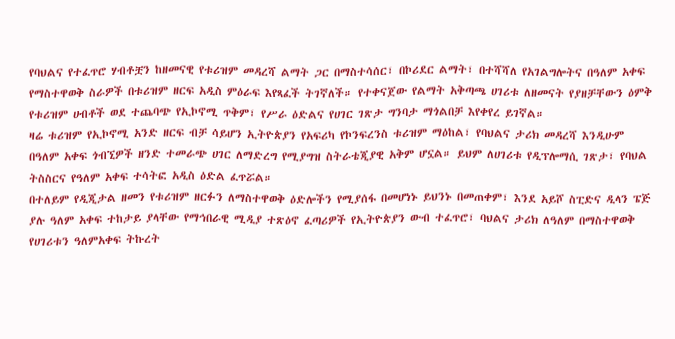የባህልና የተፈጥሮ ሃብቶቿን ከዘመናዊ የቱሪዝም መዳረሻ ልማት ጋር በማስተሳሰር፣ በኮሪደር ልማት፣ በተሻሻለ የአገልግሎትና በዓለም አቀፍ የማስተዋወቅ ስራዎች በቱሪዝም ዘርፍ አዲስ ምዕራፍ እየጻፈች ትገኛለች። የተቀናጀው የልማት አቅጣጫ ሀገሪቱ ለዘመናት የያዘቻቸውን ዕምቅ የቱሪዝም ሀብቶች ወደ ተጨባጭ የኢኮኖሚ ጥቅም፣ የሥራ ዕድልና የሀገር ገጽታ ግንባታ ማጎልበቻ እየቀየረ ይገኛል።
ዛሬ ቱሪዝም የኢኮኖሚ አንድ ዘርፍ ብቻ ሳይሆን ኢትዮጵያን የአፍሪካ የኮንፍረንስ ቱሪዝም ማዕከል፣ የባህልና ታሪክ መዳረሻ እንዲሁም በዓለም አቀፍ ጎብኚዎች ዘንድ ተመራጭ ሀገር ለማድረግ የሚያግዝ ስትራቴጂያዊ አቅም ሆኗል። ይህም ለሀገሪቱ የዲፕሎማሲ ገጽታ፣ የባህል ትስስርና የዓለም አቀፍ ተሳትፎ አዲስ ዕድል ፈጥሯል።
በተለይም የዲጂታል ዘመን የቱሪዝም ዘርፉን ለማስተዋወቅ ዕድሎችን የሚያሰፋ በመሆነኑ ይህንኑ በመጠቀም፣ እንደ አይሾ ስፒድና ዲላን ፔጅ ያሉ ዓለም አቀፍ ተከታይ ያላቸው የማኅበራዊ ሚዲያ ተጽዕኖ ፈጣሪዎች የኢትዮጵያን ውብ ተፈጥሮ፣ ባህልና ታሪክ ለዓለም በማስተዋወቅ የሀገሪቱን ዓለምአቀፍ ትኩረት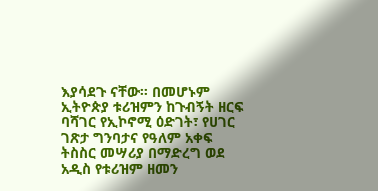እያሳደጉ ናቸው። በመሆኑም ኢትዮጵያ ቱሪዝምን ከጉብኝት ዘርፍ ባሻገር የኢኮኖሚ ዕድገት፣ የሀገር ገጽታ ግንባታና የዓለም አቀፍ ትስስር መሣሪያ በማድረግ ወደ አዲስ የቱሪዝም ዘመን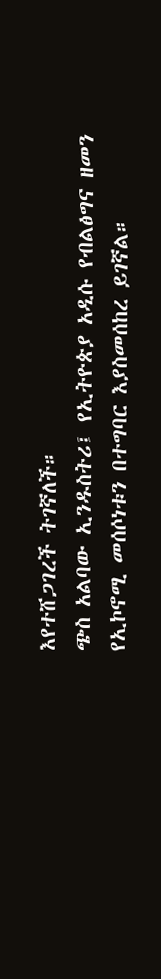እየተሸጋገረች ትገኛለች።
ጭስ አልባው ኢንዱስትሪ፤ የኢትዮጵያ አዲሱ የብልፅግና ዘመን የኢኮኖሚ መሰሶነቱን በተግባር እያስመሰከረ ይገኛል።